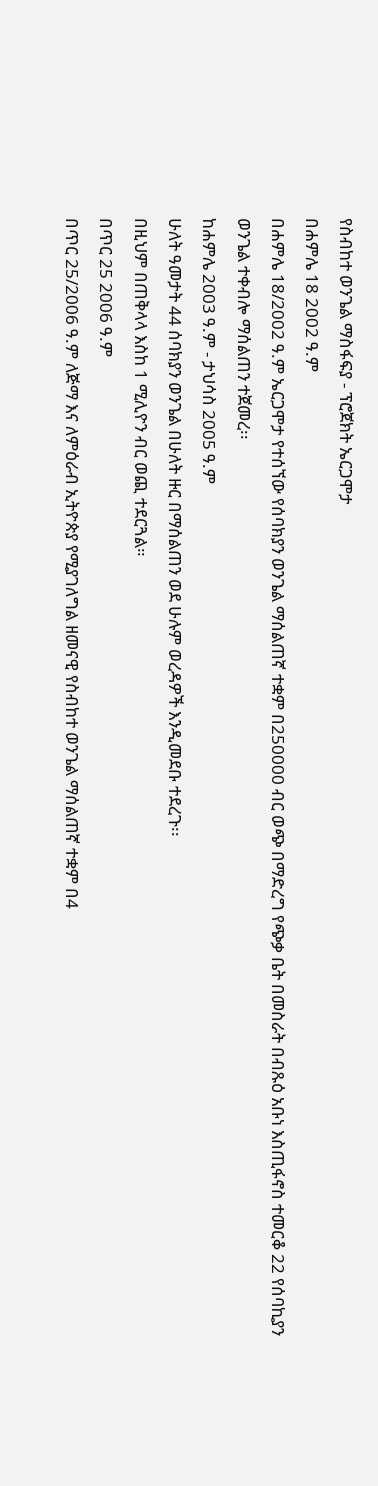የስብከተ ወንጌል ማስፋፍያ - ፕሮጀክት ኤርጋሞታ
በሐምሌ 18 2002 ዓ.ም
በሐምሌ 18/2002 ዓ.ም ኤርጋሞታ የተሰኘው የሰባክያን ወንጌል ማሰልጠኛ ተቋም በ250000 ብር ወጭ በማድረግ የጭቃ ቤት በመስራት በብጹዕ አቡነ እስጢፋኖስ ተመርቆ 22 የሰባኪያን ወንጌል ተቀብሎ ማሰልጠን ተጀመረ፡፡
ከሐምሌ 2003 ዓ.ም - ታህሳስ 2005 ዓ.ም
ሁለት ዓመታት 44 ሰባክያን ወንጌል በሁለት ዙር በማሰልጠን ወደ ሁሉም ወረዳዎች እንዲመደቡ ተደረጉ፡፡
በዚህም በጠቅላላ እስከ 1 ሚሊዮን ብር ወጪ ተደርጓል።
በጥር 25 2006 ዓ.ም
በጥር 25/2006 ዓ.ም ለጅማ እና ለምዕራብ ኢትዮጵያ የሚያገለግል ዘመናዊ የስብከተ ወንጌል ማሰልጠኛ ተቋም በ4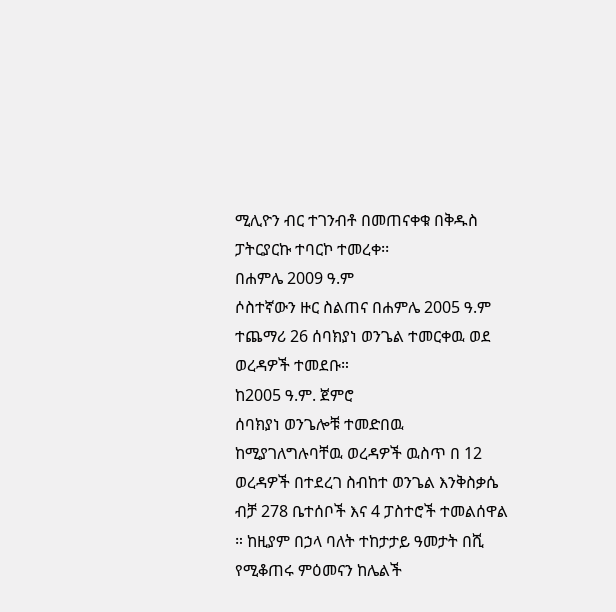ሚሊዮን ብር ተገንብቶ በመጠናቀቁ በቅዱስ ፓትርያርኩ ተባርኮ ተመረቀ፡፡
በሐምሌ 2009 ዓ.ም
ሶስተኛውን ዙር ስልጠና በሐምሌ 2005 ዓ.ም ተጨማሪ 26 ሰባክያነ ወንጌል ተመርቀዉ ወደ ወረዳዎች ተመደቡ።
ከ2005 ዓ.ም. ጀምሮ
ሰባክያነ ወንጌሎቹ ተመድበዉ ከሚያገለግሉባቸዉ ወረዳዎች ዉስጥ በ 12 ወረዳዎች በተደረገ ስብከተ ወንጌል እንቅስቃሴ ብቻ 278 ቤተሰቦች እና 4 ፓስተሮች ተመልሰዋል ። ከዚያም በኃላ ባለት ተከታታይ ዓመታት በሺ የሚቆጠሩ ምዕመናን ከሌልች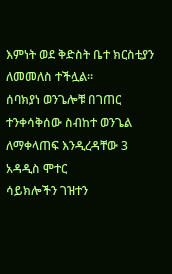እምነት ወደ ቅድስት ቤተ ክርስቲያን ለመመለስ ተችሏል።
ሰባክያነ ወንጌሎቹ በገጠር ተንቀሳቅሰው ስብከተ ወንጌል ለማቀላጠፍ እንዲረዳቸው 3 አዳዲስ ሞተር
ሳይክሎችን ገዝተን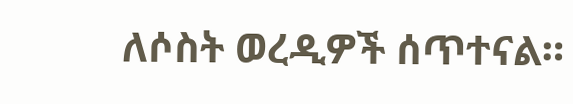ለሶስት ወረዲዎች ሰጥተናል።